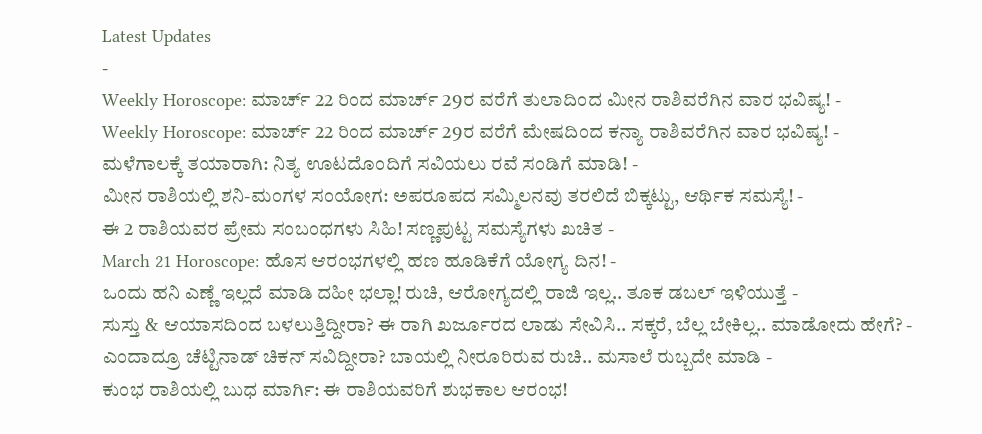Latest Updates
-
Weekly Horoscope: ಮಾರ್ಚ್ 22 ರಿಂದ ಮಾರ್ಚ್ 29ರ ವರೆಗೆ ತುಲಾದಿಂದ ಮೀನ ರಾಶಿವರೆಗಿನ ವಾರ ಭವಿಷ್ಯ! -
Weekly Horoscope: ಮಾರ್ಚ್ 22 ರಿಂದ ಮಾರ್ಚ್ 29ರ ವರೆಗೆ ಮೇಷದಿಂದ ಕನ್ಯಾ ರಾಶಿವರೆಗಿನ ವಾರ ಭವಿಷ್ಯ! -
ಮಳೆಗಾಲಕ್ಕೆ ತಯಾರಾಗಿ: ನಿತ್ಯ ಊಟದೊಂದಿಗೆ ಸವಿಯಲು ರವೆ ಸಂಡಿಗೆ ಮಾಡಿ! -
ಮೀನ ರಾಶಿಯಲ್ಲಿ ಶನಿ-ಮಂಗಳ ಸಂಯೋಗ: ಅಪರೂಪದ ಸಮ್ಮಿಲನವು ತರಲಿದೆ ಬಿಕ್ಕಟ್ಟು, ಆರ್ಥಿಕ ಸಮಸ್ಯೆ! -
ಈ 2 ರಾಶಿಯವರ ಪ್ರೇಮ ಸಂಬಂಧಗಳು ಸಿಹಿ! ಸಣ್ಣಪುಟ್ಟ ಸಮಸ್ಯೆಗಳು ಖಚಿತ -
March 21 Horoscope: ಹೊಸ ಆರಂಭಗಳಲ್ಲಿ ಹಣ ಹೂಡಿಕೆಗೆ ಯೋಗ್ಯ ದಿನ! -
ಒಂದು ಹನಿ ಎಣ್ಣೆ ಇಲ್ಲದೆ ಮಾಡಿ ದಹೀ ಭಲ್ಲಾ! ರುಚಿ, ಆರೋಗ್ಯದಲ್ಲಿ ರಾಜಿ ಇಲ್ಲ.. ತೂಕ ಡಬಲ್ ಇಳಿಯುತ್ತೆ -
ಸುಸ್ತು & ಆಯಾಸದಿಂದ ಬಳಲುತ್ತಿದ್ದೀರಾ? ಈ ರಾಗಿ ಖರ್ಜೂರದ ಲಾಡು ಸೇವಿಸಿ.. ಸಕ್ಕರೆ, ಬೆಲ್ಲ ಬೇಕಿಲ್ಲ.. ಮಾಡೋದು ಹೇಗೆ? -
ಎಂದಾದ್ರೂ ಚೆಟ್ಟಿನಾಡ್ ಚಿಕನ್ ಸವಿದ್ದೀರಾ? ಬಾಯಲ್ಲಿ ನೀರೂರಿರುವ ರುಚಿ.. ಮಸಾಲೆ ರುಬ್ಬದೇ ಮಾಡಿ -
ಕುಂಭ ರಾಶಿಯಲ್ಲಿ ಬುಧ ಮಾರ್ಗಿ: ಈ ರಾಶಿಯವರಿಗೆ ಶುಭಕಾಲ ಆರಂಭ!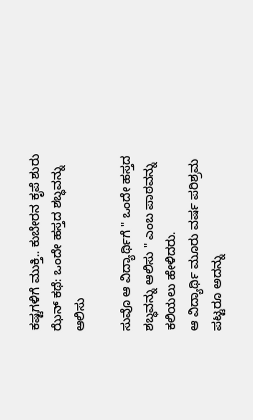ಕಷ್ಟಗಳಿಗೆ ಮುಕ್ತಿ.. ಕುಬೇರನ ಕೃಪೆ ಶುರು
ಝೆನ್ ಕಥೆ: ಒಂದೇ ಹಸ್ತದ ಶಬ್ಧವನ್ನು ಆಲಿಸು

ಸುವೊ ಆ ವಿದ್ಯಾರ್ಥಿಗೆ " ಒಂದೇ ಹಸ್ತದ ಶಬ್ಧವನ್ನು ಆಲಿಸು " ಎಂಬ ಪಾಠವನ್ನು ಕಲಿಯಲು ಹೇಳಿದರು.
ಆ ವಿದ್ಯಾರ್ಥಿ ಮೂರು ವರ್ಷ ಪರಿಶ್ರಮ ಪಟ್ಟರೂ ಅದನ್ನು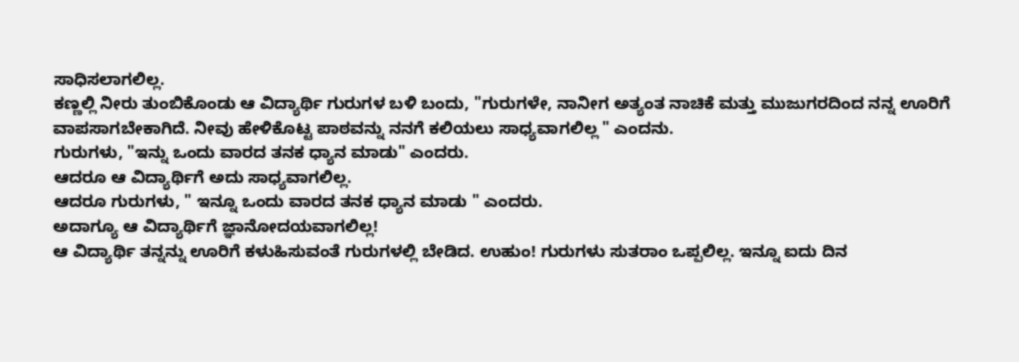ಸಾಧಿಸಲಾಗಲಿಲ್ಲ.
ಕಣ್ಣಲ್ಲಿ ನೀರು ತುಂಬಿಕೊಂಡು ಆ ವಿದ್ಯಾರ್ಥಿ ಗುರುಗಳ ಬಳಿ ಬಂದು, "ಗುರುಗಳೇ, ನಾನೀಗ ಅತ್ಯಂತ ನಾಚಿಕೆ ಮತ್ತು ಮುಜುಗರದಿಂದ ನನ್ನ ಊರಿಗೆ ವಾಪಸಾಗಬೇಕಾಗಿದೆ. ನೀವು ಹೇಳಿಕೊಟ್ಟ ಪಾಠವನ್ನು ನನಗೆ ಕಲಿಯಲು ಸಾಧ್ಯವಾಗಲಿಲ್ಲ " ಎಂದನು.
ಗುರುಗಳು, "ಇನ್ನು ಒಂದು ವಾರದ ತನಕ ಧ್ಯಾನ ಮಾಡು" ಎಂದರು.
ಆದರೂ ಆ ವಿದ್ಯಾರ್ಥಿಗೆ ಅದು ಸಾಧ್ಯವಾಗಲಿಲ್ಲ.
ಆದರೂ ಗುರುಗಳು, " ಇನ್ನೂ ಒಂದು ವಾರದ ತನಕ ಧ್ಯಾನ ಮಾಡು " ಎಂದರು.
ಅದಾಗ್ಯೂ ಆ ವಿದ್ಯಾರ್ಥಿಗೆ ಜ್ಞಾನೋದಯವಾಗಲಿಲ್ಲ!
ಆ ವಿದ್ಯಾರ್ಥಿ ತನ್ನನ್ನು ಊರಿಗೆ ಕಳುಹಿಸುವಂತೆ ಗುರುಗಳಲ್ಲಿ ಬೇಡಿದ. ಉಹುಂ! ಗುರುಗಳು ಸುತರಾಂ ಒಪ್ಪಲಿಲ್ಲ. ಇನ್ನೂ ಐದು ದಿನ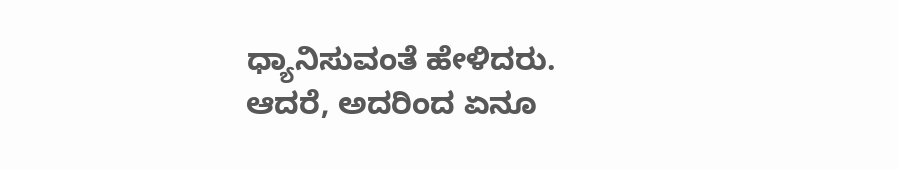ಧ್ಯಾನಿಸುವಂತೆ ಹೇಳಿದರು. ಆದರೆ, ಅದರಿಂದ ಏನೂ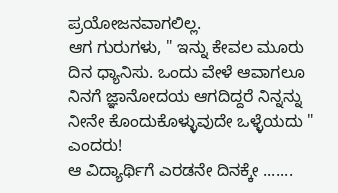ಪ್ರಯೋಜನವಾಗಲಿಲ್ಲ.
ಆಗ ಗುರುಗಳು, " ಇನ್ನು ಕೇವಲ ಮೂರು ದಿನ ಧ್ಯಾನಿಸು. ಒಂದು ವೇಳೆ ಆವಾಗಲೂ ನಿನಗೆ ಜ್ಞಾನೋದಯ ಆಗದಿದ್ದರೆ ನಿನ್ನನ್ನು ನೀನೇ ಕೊಂದುಕೊಳ್ಳುವುದೇ ಒಳ್ಳೆಯದು " ಎಂದರು!
ಆ ವಿದ್ಯಾರ್ಥಿಗೆ ಎರಡನೇ ದಿನಕ್ಕೇ .......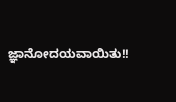ಜ್ಞಾನೋದಯವಾಯಿತು!!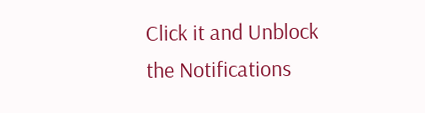Click it and Unblock the Notifications